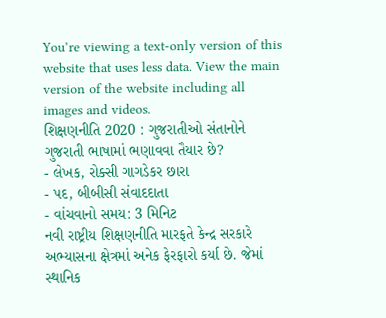You’re viewing a text-only version of this website that uses less data. View the main version of the website including all images and videos.
શિક્ષણનીતિ 2020 : ગુજરાતીઓ સંતાનોને ગુજરાતી ભાષામાં ભણાવવા તૈયાર છે?
- લેખક, રોક્સી ગાગડેકર છારા
- પદ, બીબીસી સંવાદદાતા
- વાંચવાનો સમય: 3 મિનિટ
નવી રાષ્ટ્રીય શિક્ષણનીતિ મારફતે કેન્દ્ર સરકારે અભ્યાસના ક્ષેત્રમાં અનેક ફેરફારો કર્યા છે. જેમાં સ્થાનિક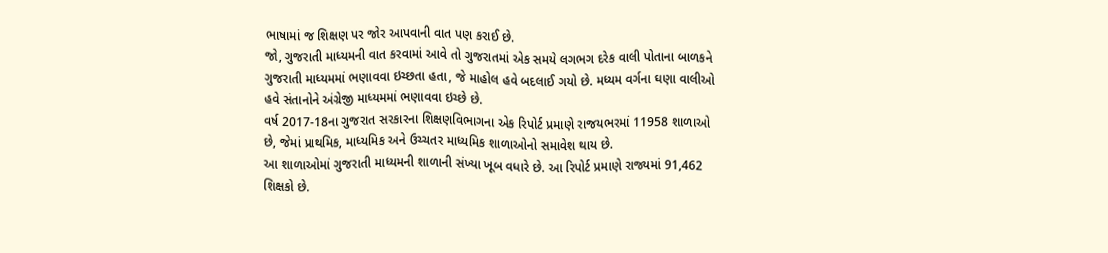ભાષામાં જ શિક્ષણ પર જોર આપવાની વાત પણ કરાઈ છે.
જો, ગુજરાતી માધ્યમની વાત કરવામાં આવે તો ગુજરાતમાં એક સમયે લગભગ દરેક વાલી પોતાના બાળકને ગુજરાતી માધ્યમમાં ભણાવવા ઇચ્છતા હતા, જે માહોલ હવે બદલાઈ ગયો છે. મધ્યમ વર્ગના ઘણા વાલીઓ હવે સંતાનોને અંગ્રેજી માધ્યમમાં ભણાવવા ઇચ્છે છે.
વર્ષ 2017-18ના ગુજરાત સરકારના શિક્ષણવિભાગના એક રિપોર્ટ પ્રમાણે રાજયભરમાં 11958 શાળાઓ છે, જેમાં પ્રાથમિક, માધ્યમિક અને ઉચ્ચતર માધ્યમિક શાળાઓનો સમાવેશ થાય છે.
આ શાળાઓમાં ગુજરાતી માધ્યમની શાળાની સંખ્યા ખૂબ વધારે છે. આ રિપોર્ટ પ્રમાણે રાજ્યમાં 91,462 શિક્ષકો છે.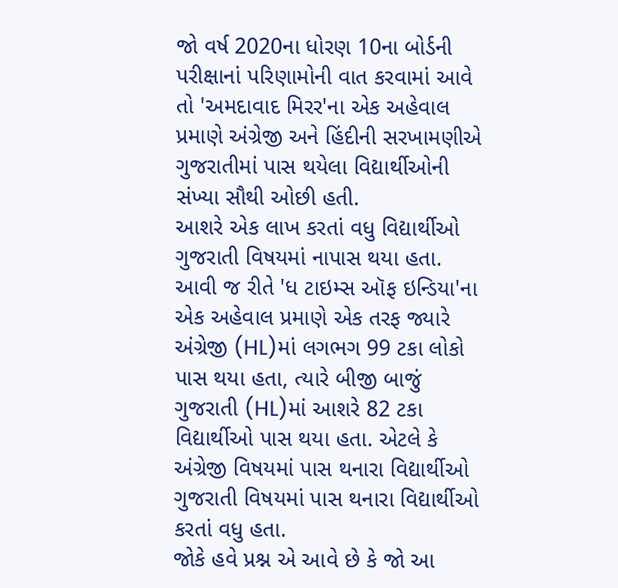જો વર્ષ 2020ના ધોરણ 10ના બોર્ડની પરીક્ષાનાં પરિણામોની વાત કરવામાં આવે તો 'અમદાવાદ મિરર'ના એક અહેવાલ પ્રમાણે અંગ્રેજી અને હિંદીની સરખામણીએ ગુજરાતીમાં પાસ થયેલા વિદ્યાર્થીઓની સંખ્યા સૌથી ઓછી હતી.
આશરે એક લાખ કરતાં વધુ વિદ્યાર્થીઓ ગુજરાતી વિષયમાં નાપાસ થયા હતા. આવી જ રીતે 'ધ ટાઇમ્સ ઑફ ઇન્ડિયા'ના એક અહેવાલ પ્રમાણે એક તરફ જ્યારે અંગ્રેજી (HL)માં લગભગ 99 ટકા લોકો પાસ થયા હતા, ત્યારે બીજી બાજું ગુજરાતી (HL)માં આશરે 82 ટકા વિદ્યાર્થીઓ પાસ થયા હતા. એટલે કે અંગ્રેજી વિષયમાં પાસ થનારા વિદ્યાર્થીઓ ગુજરાતી વિષયમાં પાસ થનારા વિદ્યાર્થીઓ કરતાં વધુ હતા.
જોકે હવે પ્રશ્ન એ આવે છે કે જો આ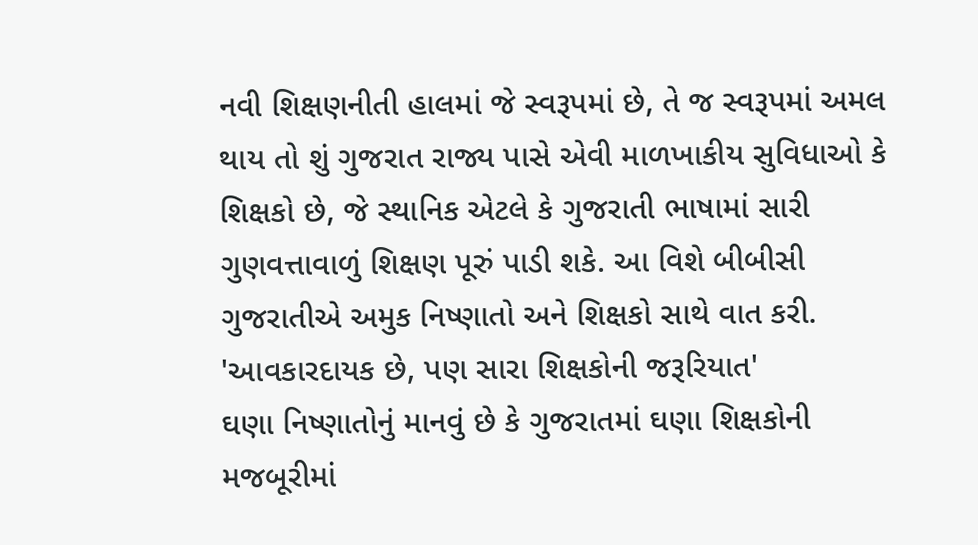નવી શિક્ષણનીતી હાલમાં જે સ્વરૂપમાં છે, તે જ સ્વરૂપમાં અમલ થાય તો શું ગુજરાત રાજ્ય પાસે એવી માળખાકીય સુવિધાઓ કે શિક્ષકો છે, જે સ્થાનિક એટલે કે ગુજરાતી ભાષામાં સારી ગુણવત્તાવાળું શિક્ષણ પૂરું પાડી શકે. આ વિશે બીબીસી ગુજરાતીએ અમુક નિષ્ણાતો અને શિક્ષકો સાથે વાત કરી.
'આવકારદાયક છે, પણ સારા શિક્ષકોની જરૂરિયાત'
ઘણા નિષ્ણાતોનું માનવું છે કે ગુજરાતમાં ઘણા શિક્ષકોની મજબૂરીમાં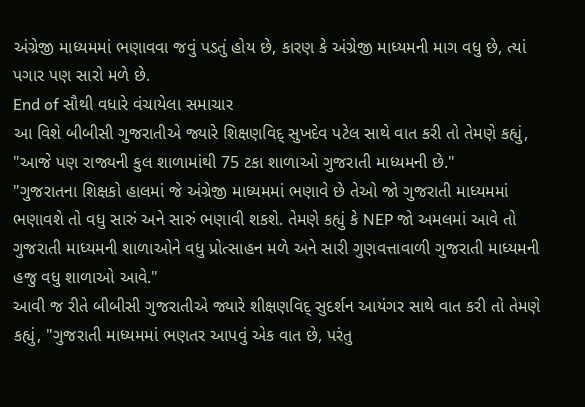અંગ્રેજી માધ્યમમાં ભણાવવા જવું પડતું હોય છે, કારણ કે અંગ્રેજી માધ્યમની માગ વધુ છે, ત્યાં પગાર પણ સારો મળે છે.
End of સૌથી વધારે વંચાયેલા સમાચાર
આ વિશે બીબીસી ગુજરાતીએ જ્યારે શિક્ષણવિદ્ સુખદેવ પટેલ સાથે વાત કરી તો તેમણે કહ્યું, "આજે પણ રાજ્યની કુલ શાળામાંથી 75 ટકા શાળાઓ ગુજરાતી માધ્યમની છે."
"ગુજરાતના શિક્ષકો હાલમાં જે અંગ્રેજી માધ્યમમાં ભણાવે છે તેઓ જો ગુજરાતી માધ્યમમાં ભણાવશે તો વધુ સારું અને સારું ભણાવી શકશે. તેમણે કહ્યું કે NEP જો અમલમાં આવે તો ગુજરાતી માધ્યમની શાળાઓને વધુ પ્રોત્સાહન મળે અને સારી ગુણવત્તાવાળી ગુજરાતી માધ્યમની હજુ વધુ શાળાઓ આવે."
આવી જ રીતે બીબીસી ગુજરાતીએ જ્યારે શીક્ષણવિદ્ સુદર્શન આયંગર સાથે વાત કરી તો તેમણે કહ્યું, "ગુજરાતી માધ્યમમાં ભણતર આપવું એક વાત છે, પરંતુ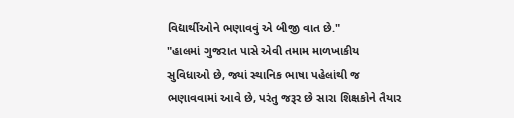વિદ્યાર્થીઓને ભણાવવું એ બીજી વાત છે."
"હાલમાં ગુજરાત પાસે એવી તમામ માળખાકીય સુવિધાઓ છે, જ્યાં સ્થાનિક ભાષા પહેલાંથી જ ભણાવવામાં આવે છે, પરંતુ જરૂર છે સારા શિક્ષકોને તૈયાર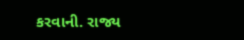કરવાની. રાજ્ય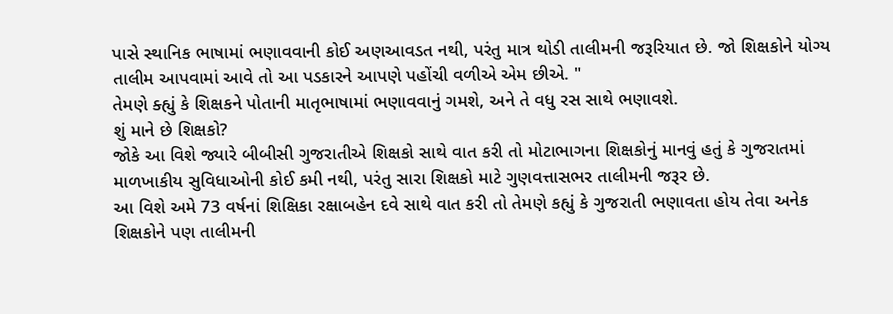પાસે સ્થાનિક ભાષામાં ભણાવવાની કોઈ અણઆવડત નથી, પરંતુ માત્ર થોડી તાલીમની જરૂરિયાત છે. જો શિક્ષકોને યોગ્ય તાલીમ આપવામાં આવે તો આ પડકારને આપણે પહોંચી વળીએ એમ છીએ. "
તેમણે ક્હ્યું કે શિક્ષકને પોતાની માતૃભાષામાં ભણાવવાનું ગમશે, અને તે વધુ રસ સાથે ભણાવશે.
શું માને છે શિક્ષકો?
જોકે આ વિશે જ્યારે બીબીસી ગુજરાતીએ શિક્ષકો સાથે વાત કરી તો મોટાભાગના શિક્ષકોનું માનવું હતું કે ગુજરાતમાં માળખાકીય સુવિધાઓની કોઈ કમી નથી, પરંતુ સારા શિક્ષકો માટે ગુણવત્તાસભર તાલીમની જરૂર છે.
આ વિશે અમે 73 વર્ષનાં શિક્ષિકા રક્ષાબહેન દવે સાથે વાત કરી તો તેમણે કહ્યું કે ગુજરાતી ભણાવતા હોય તેવા અનેક શિક્ષકોને પણ તાલીમની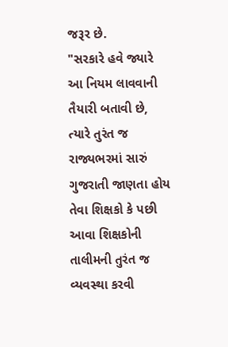જરૂર છે.
"સરકારે હવે જ્યારે આ નિયમ લાવવાની તૈયારી બતાવી છે, ત્યારે તુરંત જ રાજ્યભરમાં સારું ગુજરાતી જાણતા હોય તેવા શિક્ષકો કે પછી આવા શિક્ષકોની તાલીમની તુરંત જ વ્યવસ્થા કરવી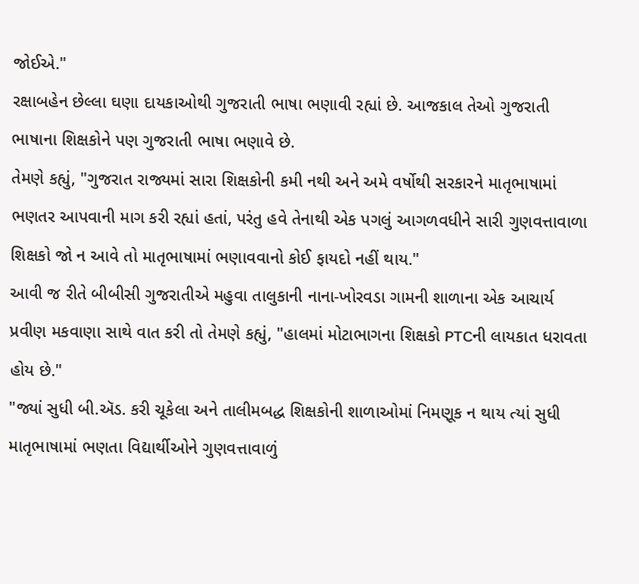જોઈએ."
રક્ષાબહેન છેલ્લા ઘણા દાયકાઓથી ગુજરાતી ભાષા ભણાવી રહ્યાં છે. આજકાલ તેઓ ગુજરાતી ભાષાના શિક્ષકોને પણ ગુજરાતી ભાષા ભણાવે છે.
તેમણે કહ્યું, "ગુજરાત રાજ્યમાં સારા શિક્ષકોની કમી નથી અને અમે વર્ષોથી સરકારને માતૃભાષામાં ભણતર આપવાની માગ કરી રહ્યાં હતાં, પરંતુ હવે તેનાથી એક પગલું આગળવધીને સારી ગુણવત્તાવાળા શિક્ષકો જો ન આવે તો માતૃભાષામાં ભણાવવાનો કોઈ ફાયદો નહીં થાય."
આવી જ રીતે બીબીસી ગુજરાતીએ મહુવા તાલુકાની નાના-ખોરવડા ગામની શાળાના એક આચાર્ય પ્રવીણ મકવાણા સાથે વાત કરી તો તેમણે કહ્યું, "હાલમાં મોટાભાગના શિક્ષકો PTCની લાયકાત ધરાવતા હોય છે."
"જ્યાં સુધી બી.ઍડ. કરી ચૂકેલા અને તાલીમબદ્ધ શિક્ષકોની શાળાઓમાં નિમણૂક ન થાય ત્યાં સુધી માતૃભાષામાં ભણતા વિદ્યાર્થીઓને ગુણવત્તાવાળું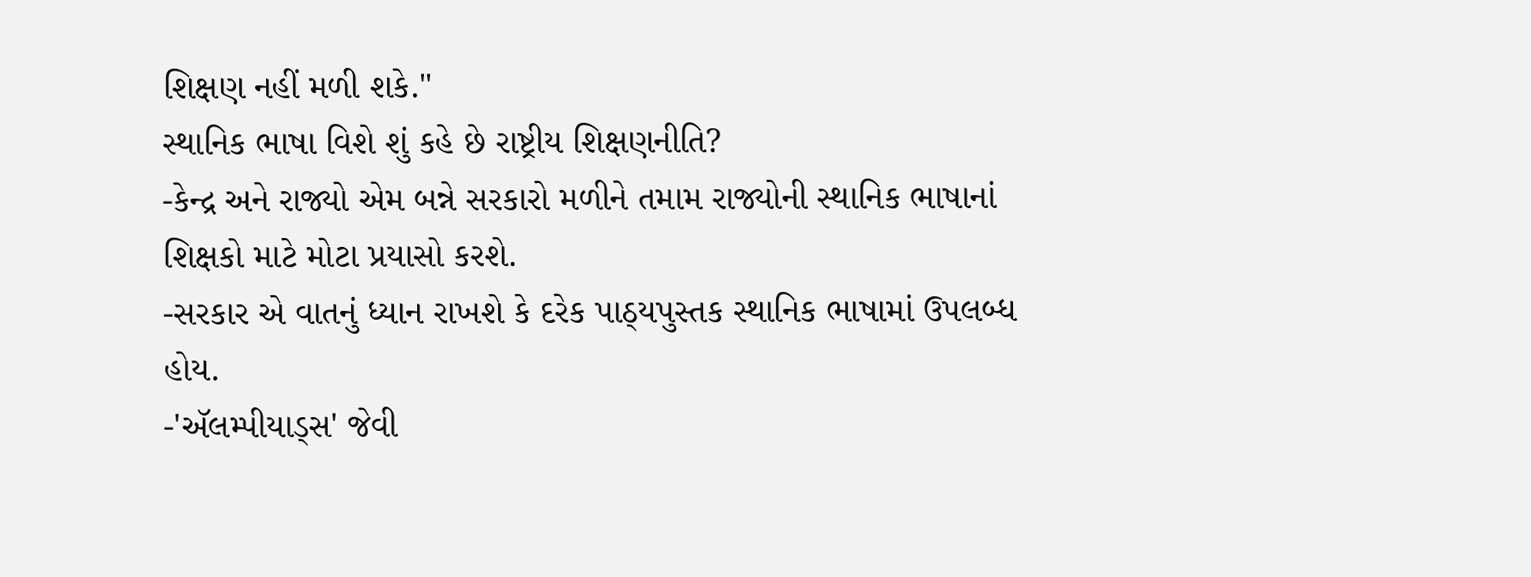શિક્ષણ નહીં મળી શકે."
સ્થાનિક ભાષા વિશે શું કહે છે રાષ્ટ્રીય શિક્ષણનીતિ?
-કેન્દ્ર અને રાજ્યો એમ બન્ને સરકારો મળીને તમામ રાજ્યોની સ્થાનિક ભાષાનાં શિક્ષકો માટે મોટા પ્રયાસો કરશે.
-સરકાર એ વાતનું ધ્યાન રાખશે કે દરેક પાઠ્યપુસ્તક સ્થાનિક ભાષામાં ઉપલબ્ધ હોય.
-'ઍલમ્પીયાડ્સ' જેવી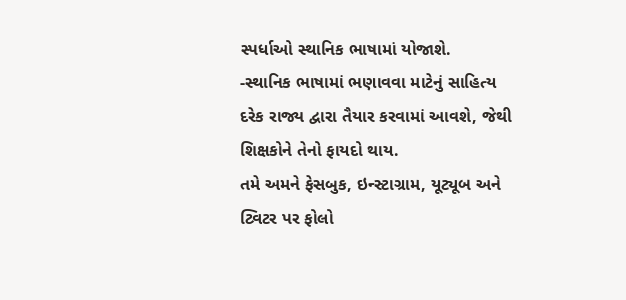સ્પર્ધાઓ સ્થાનિક ભાષામાં યોજાશે.
-સ્થાનિક ભાષામાં ભણાવવા માટેનું સાહિત્ય દરેક રાજ્ય દ્વારા તૈયાર કરવામાં આવશે, જેથી શિક્ષકોને તેનો ફાયદો થાય.
તમે અમને ફેસબુક, ઇન્સ્ટાગ્રામ, યૂટ્યૂબ અને ટ્વિટર પર ફોલો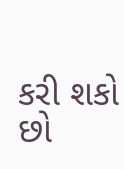કરી શકો છો